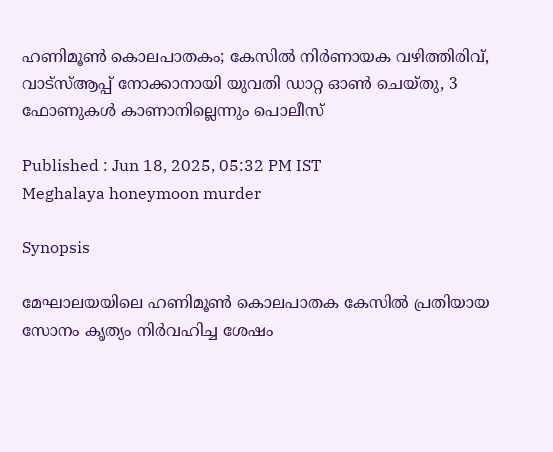ഹണിമൂണ്‍ കൊലപാതകം; കേസിൽ നിർണായക വഴിത്തിരിവ്, വാട്സ്ആപ്പ് നോക്കാനായി യുവതി ഡാറ്റ ഓണ്‍ ചെയ്തു, 3 ഫോണുകൾ കാണാനില്ലെന്നും പൊലീസ്

Published : Jun 18, 2025, 05:32 PM IST
Meghalaya honeymoon murder

Synopsis

മേഘാലയയിലെ ഹണിമൂൺ കൊലപാതക കേസിൽ പ്രതിയായ സോനം കൃത്യം നിർവഹിച്ച ശേഷം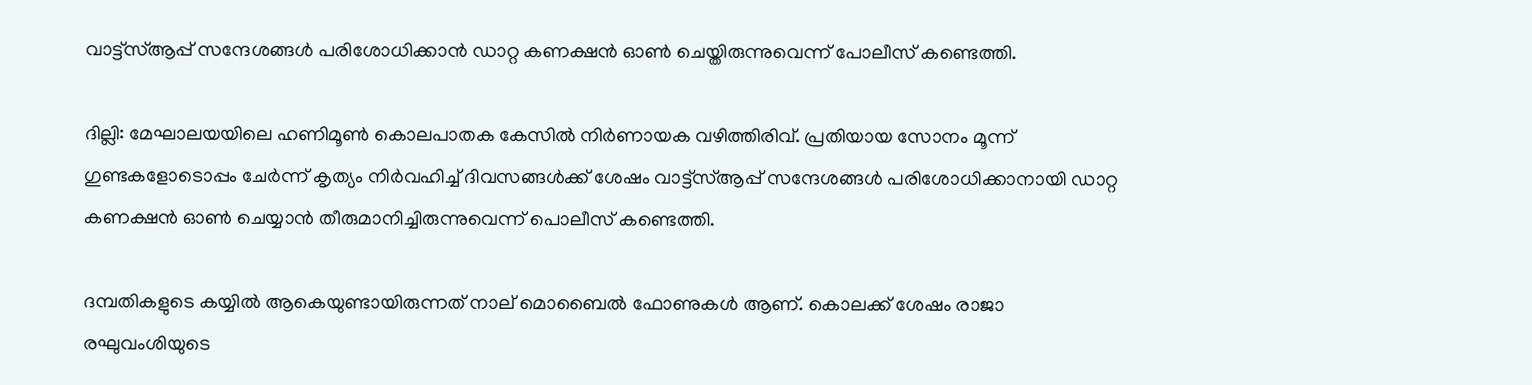വാട്ട്സ്ആപ്പ് സന്ദേശങ്ങൾ പരിശോധിക്കാൻ ഡാറ്റ കണക്ഷൻ ഓൺ ചെയ്തിരുന്നുവെന്ന് പോലീസ് കണ്ടെത്തി.

ദില്ലി: മേഘാലയയിലെ ഹണിമൂൺ കൊലപാതക കേസിൽ നിർണായക വഴിത്തിരിവ്. പ്രതിയായ സോനം മൂന്ന് ഗുണ്ടകളോടൊപ്പം ചേർന്ന് കൃത്യം നിർവഹിച്ച് ദിവസങ്ങൾക്ക് ശേഷം വാട്ട്‌സ്ആപ്പ് സന്ദേശങ്ങൾ പരിശോധിക്കാനായി ഡാറ്റ കണക്ഷൻ ഓൺ ചെയ്യാൻ തീരുമാനിച്ചിരുന്നുവെന്ന് പൊലീസ് കണ്ടെത്തി.

ദമ്പതികളുടെ കയ്യിൽ ആകെയുണ്ടായിരുന്നത് നാല് മൊബൈൽ ഫോണുകൾ ആണ്. കൊലക്ക് ശേഷം രാജാ രഘുവംശിയുടെ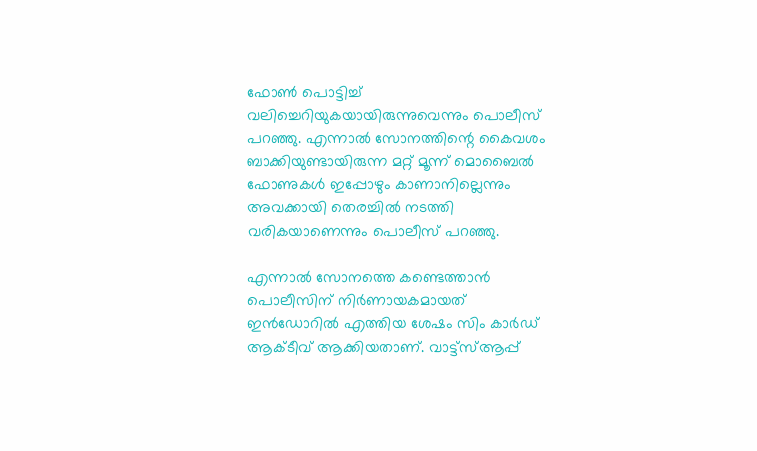ഫോണ്‍ പൊട്ടിച്ച് വലിച്ചെറിയുകയായിരുന്നുവെന്നും പൊലീസ് പറഞ്ഞു. എന്നാൽ സോനത്തിന്റെ കൈവശം ബാക്കിയുണ്ടായിരുന്ന മറ്റ് മൂന്ന് മൊബൈൽ ഫോണുകൾ ഇപ്പോഴും കാണാനില്ലെന്നും അവക്കായി തെരച്ചിൽ നടത്തി വരികയാണെന്നും പൊലീസ് പറഞ്ഞു.

എന്നാൽ സോനത്തെ കണ്ടെത്താൻ പൊലീസിന് നി‍‍ർണായകമായത് ഇൻഡോറിൽ എത്തിയ ശേഷം സിം കാർഡ് ആക്ടീവ് ആക്കിയതാണ്. വാട്ട്‌സ്ആപ്പ്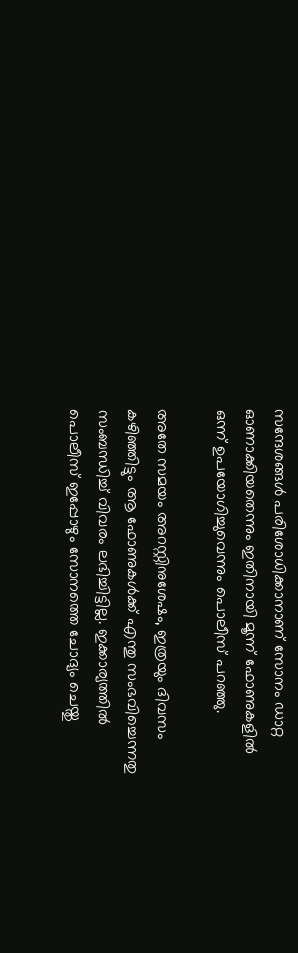സന്ദേശങ്ങൾ പരിശോധിക്കാനാണ് സോനം ഡാറ്റ ഓണാക്കിയതെന്നും ഇതിനായി മൂന്ന് ഫോണുകളിൽ ഒന്ന് ഉപയോഗിച്ചുവെന്നും പൊലീസ് പറഞ്ഞു.

അതേ സമയം അറസ്റ്റിനുശേഷം, ഇത്രയും ദിവസം കഴിഞ്ഞിട്ടും ആ ഫോണുകൾക്ക് എന്തു സംഭവിച്ചെന്നതു സംബന്ധിച്ച് വിവരം ലഭിച്ചിട്ടില്ല. ഇക്കാര്യത്തിൽ പൊലീസ് ഇപ്പോഴും സോനത്തെ ചോദ്യം ചെയ്തു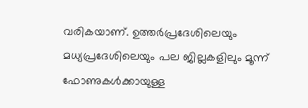വരികയാണ്. ഉത്തർപ്രദേശിലെയും മധ്യപ്രദേശിലെയും പല ജില്ലകളിലും മൂന്ന് ഫോണുകൾക്കായുള്ള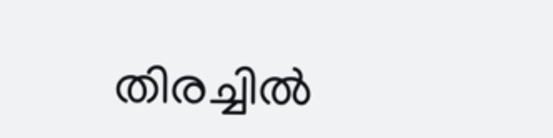തിരച്ചിൽ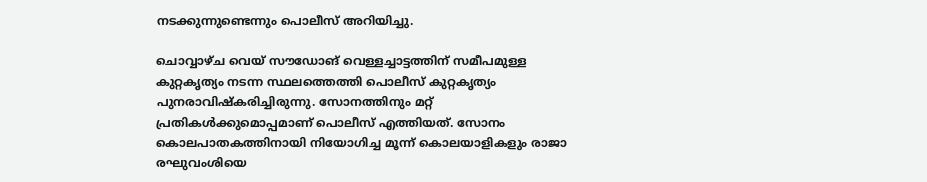നടക്കുന്നുണ്ടെന്നും പൊലീസ് അറിയിച്ചു.

ചൊവ്വാഴ്ച വെയ് സൗഡോങ് വെള്ളച്ചാട്ടത്തിന് സമീപമുള്ള കുറ്റകൃത്യം നടന്ന സ്ഥലത്തെത്തി പൊലീസ് കുറ്റകൃത്യം പുനരാവിഷ്കരിച്ചിരുന്നു. സോനത്തിനും മറ്റ് പ്രതികൾക്കുമൊപ്പമാണ് പൊലീസ് എത്തിയത്. സോനം കൊലപാതകത്തിനായി നിയോഗിച്ച മൂന്ന് കൊലയാളികളും രാജാ രഘുവംശിയെ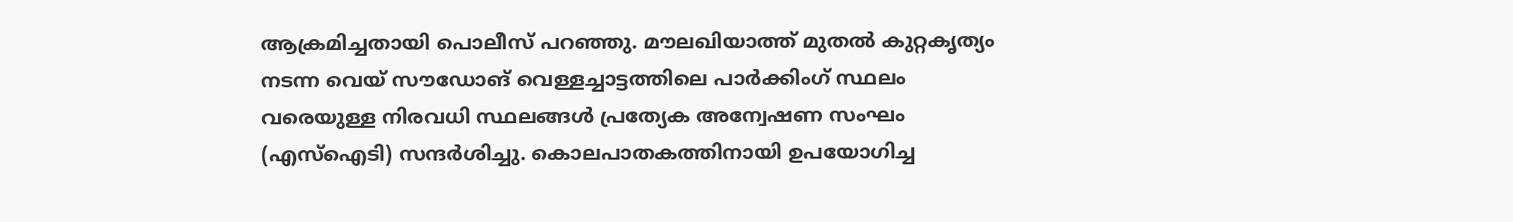ആക്രമിച്ചതായി പൊലീസ് പറഞ്ഞു. മൗലഖിയാത്ത് മുതൽ കുറ്റകൃത്യം നടന്ന വെയ് സൗഡോങ് വെള്ളച്ചാട്ടത്തിലെ പാർക്കിംഗ് സ്ഥലം വരെയുള്ള നിരവധി സ്ഥലങ്ങൾ പ്രത്യേക അന്വേഷണ സംഘം (എസ്‌ഐടി) സന്ദർശിച്ചു. കൊലപാതകത്തിനായി ഉപയോഗിച്ച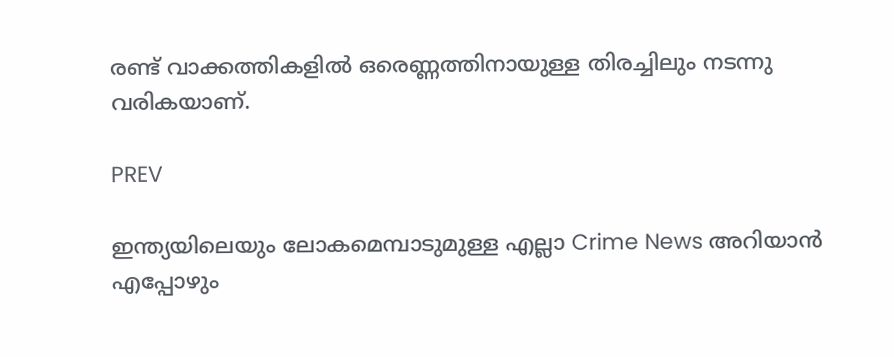രണ്ട് വാക്കത്തികളിൽ ഒരെണ്ണത്തിനായുള്ള തിരച്ചിലും നടന്നു വരികയാണ്.

PREV

ഇന്ത്യയിലെയും ലോകമെമ്പാടുമുള്ള എല്ലാ Crime News അറിയാൻ എപ്പോഴും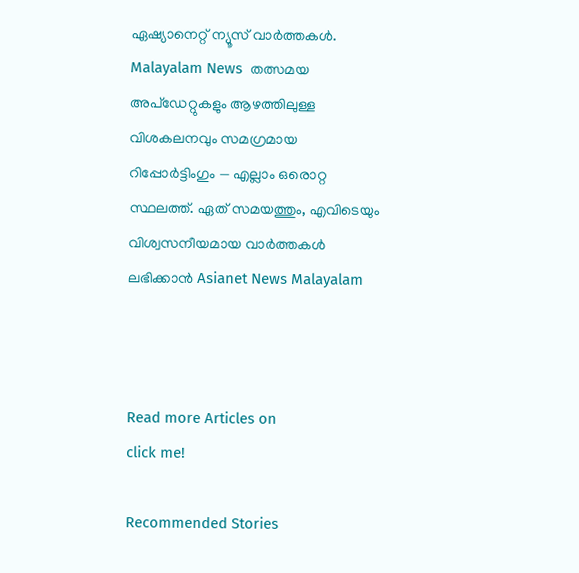ഏഷ്യാനെറ്റ് ന്യൂസ് വാർത്തകൾ. Malayalam News  തത്സമയ അപ്‌ഡേറ്റുകളും ആഴത്തിലുള്ള വിശകലനവും സമഗ്രമായ റിപ്പോർട്ടിംഗും — എല്ലാം ഒരൊറ്റ സ്ഥലത്ത്. ഏത് സമയത്തും, എവിടെയും വിശ്വസനീയമായ വാർത്തകൾ ലഭിക്കാൻ Asianet News Malayalam



Read more Articles on
click me!

Recommended Stories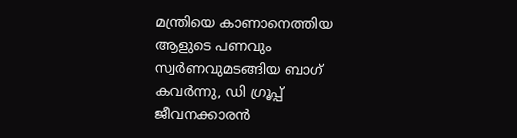മന്ത്രിയെ കാണാനെത്തിയ ആളുടെ പണവും സ്വർണവുമടങ്ങിയ ബാഗ് കവർന്നു, ഡി ഗ്രൂപ്പ് ജീവനക്കാരൻ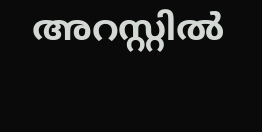അറസ്റ്റിൽ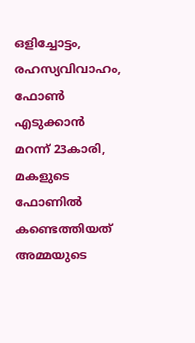ഒളിച്ചോട്ടം, രഹസ്യവിവാഹം, ഫോൺ എടുക്കാൻ മറന്ന് 23കാരി, മകളുടെ ഫോണിൽ കണ്ടെത്തിയത് അമ്മയുടെ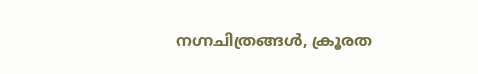നഗ്നചിത്രങ്ങൾ, ക്രൂരത